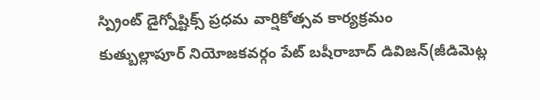స్ప్రింట్ డైగ్నోష్టిక్స్ ప్రధమ వార్షికోత్సవ కార్యక్రమం
కుత్బుల్లాపూర్ నియోజకవర్గం పేట్ బషీరాబాద్ డివిజన్(జీడిమెట్ల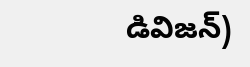డివిజన్)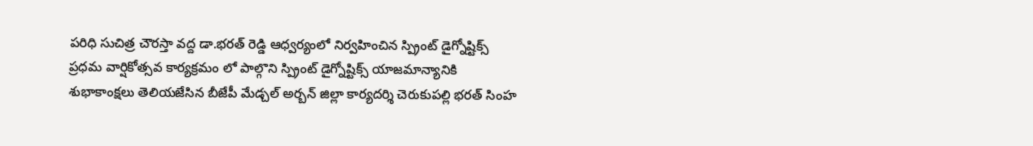పరిధి సుచిత్ర చౌరస్తా వద్ద డా.భరత్ రెడ్డి ఆధ్వర్యంలో నిర్వహించిన స్ప్రింట్ డైగ్నోష్టిక్స్ ప్రధమ వార్షికోత్సవ కార్యక్రమం లో పాల్గొని స్ప్రింట్ డైగ్నోష్టిక్స్ యాజమాన్యానికి శుభాకాంక్షలు తెలియజేసిన బీజేపీ మేడ్చల్ అర్బన్ జిల్లా కార్యదర్శి చెరుకుపల్లి భరత్ సింహ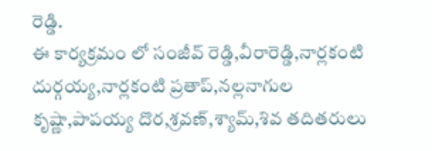రెడ్డి.
ఈ కార్యక్రమం లో సంజీవ్ రెడ్డి,వీరారెడ్డి,నార్లకంటి దుర్గయ్య,నార్లకంటి ప్రతాప్,నల్లనాగుల కృష్ణా,పాపయ్య దొర,శ్రవణ్,శ్యామ్,శివ తదితరులు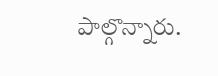పాల్గొన్నారు.